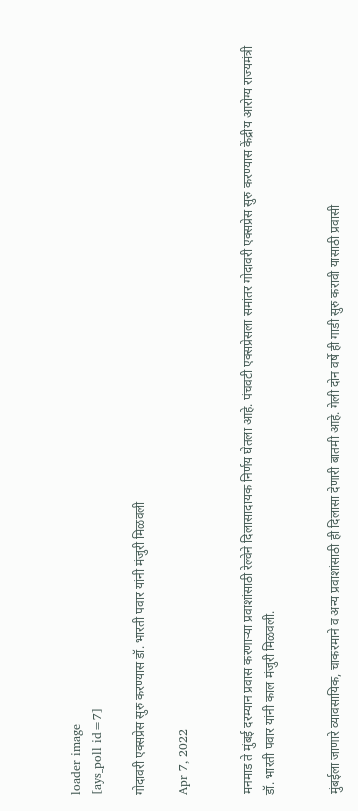loader image
[ays_poll id=7]

गोदावरी एक्सप्रेस सुरु करण्यास डॉ. भारती पवार यांनी मंजुरी मिळवली

Apr 7, 2022


मनमाड ते मुंबई दरम्यान प्रवास करणाऱ्या प्रवाशांसाठी रेल्वेने दिलासादायक निर्णय घेतला आहे. पंचवटी एक्सप्रेसला समांतर गोदावरी एक्सप्रेस सुरु करण्यास केंद्रीय आरोग्य राज्यमंत्री डॉ. भारती पवार यांनी काल मंजुरी मिळवली.


मुंबईला जाणारे व्यावसायिक, चाकरमाने व अन्य प्रवाशांसाठी ही दिलासा देणारी बातमी आहे. गेली दोन वर्षे ही गाडी सुरु करावी यासाठी प्रवासी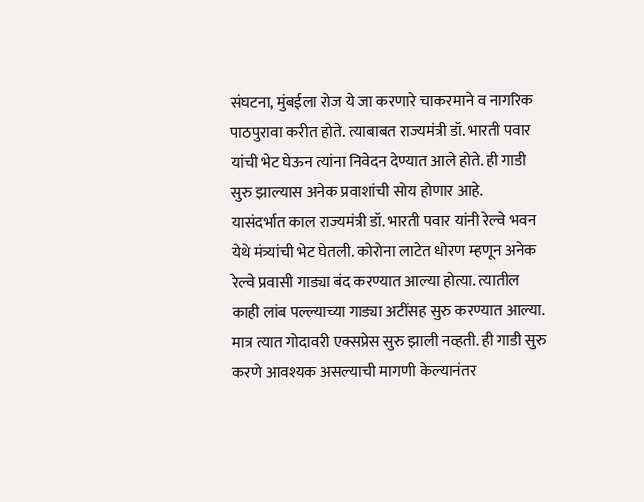संघटना, मुंबईला रोज ये जा करणारे चाकरमाने व नागरिक पाठपुरावा करीत होते. त्याबाबत राज्यमंत्री डॉ. भारती पवार यांची भेट घेऊन त्यांना निवेदन देण्यात आले होते. ही गाडी सुरु झाल्यास अनेक प्रवाशांची सोय होणार आहे.
यासंदर्भात काल राज्यमंत्री डॉ. भारती पवार यांनी रेल्वे भवन येथे मंत्र्यांची भेट घेतली. कोरोना लाटेत धोरण म्हणून अनेक रेल्वे प्रवासी गाड्या बंद करण्यात आल्या होत्या. त्यातील काही लांब पल्ल्याच्या गाड्या अटींसह सुरु करण्यात आल्या. मात्र त्यात गोदावरी एक्सप्रेस सुरु झाली नव्हती. ही गाडी सुरु करणे आवश्यक असल्याची मागणी केल्यानंतर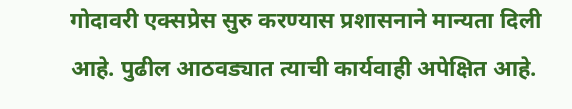गोदावरी एक्सप्रेस सुरु करण्यास प्रशासनाने मान्यता दिली आहे. पुढील आठवड्यात त्याची कार्यवाही अपेक्षित आहे.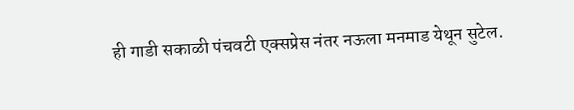ही गाडी सकाळी पंचवटी एक्सप्रेस नंतर नऊला मनमाड येथून सुटेल.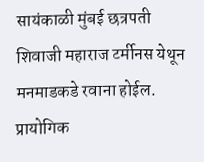सायंकाळी मुंबई छत्रपती शिवाजी महाराज टर्मीनस येथून मनमाडकडे रवाना होईल. प्रायोगिक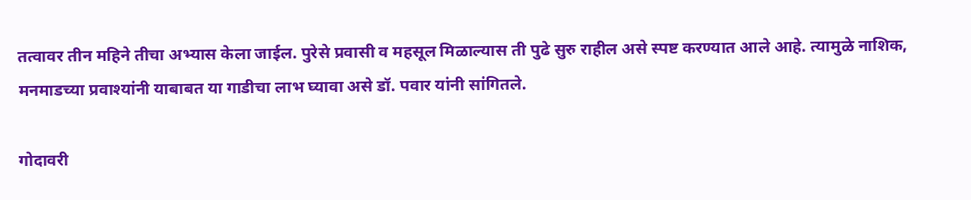तत्वावर तीन महिने तीचा अभ्यास केला जाईल. पुरेसे प्रवासी व महसूल मिळाल्यास ती पुढे सुरु राहील असे स्पष्ट करण्यात आले आहे. त्यामुळे नाशिक, मनमाडच्या प्रवाश्यांनी याबाबत या गाडीचा लाभ घ्यावा असे डॉ. पवार यांनी सांगितले.

गोदावरी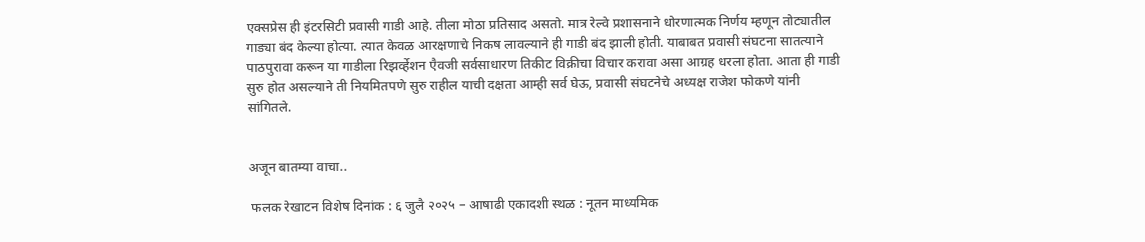एक्सप्रेस ही इंटरसिटी प्रवासी गाडी आहे. तीला मोठा प्रतिसाद असतो. मात्र रेल्वे प्रशासनाने धोरणात्मक निर्णय म्हणून तोट्यातील गाड्या बंद केल्या होत्या. त्यात केवळ आरक्षणाचे निकष लावल्याने ही गाडी बंद झाली होती. याबाबत प्रवासी संघटना सातत्याने पाठपुरावा करून या गाडीला रिझर्व्हेशन एैवजी सर्वसाधारण तिकीट विक्रीचा विचार करावा असा आग्रह धरला होता. आता ही गाडी सुरु होत असल्याने ती नियमितपणे सुरु राहील याची दक्षता आम्ही सर्व घेऊ, प्रवासी संघटनेचे अध्यक्ष राजेश फोकणे यांनी सांगितले.


अजून बातम्या वाचा..

 फलक रेखाटन विशेष दिनांक : ६ जुलै २०२५ – आषाढी एकादशी स्थळ : नूतन माध्यमिक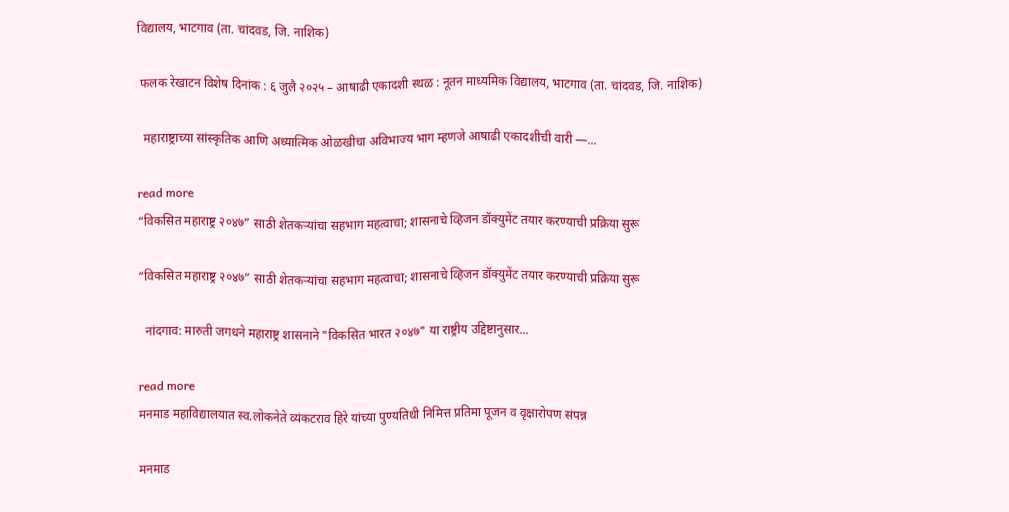विद्यालय, भाटगाव (ता. चांदवड, जि. नाशिक)

 फलक रेखाटन विशेष दिनांक : ६ जुलै २०२५ – आषाढी एकादशी स्थळ : नूतन माध्यमिक विद्यालय, भाटगाव (ता. चांदवड, जि. नाशिक)

  महाराष्ट्राच्या सांस्कृतिक आणि अध्यात्मिक ओळखीचा अविभाज्य भाग म्हणजे आषाढी एकादशीची वारी —...

read more
“विकसित महाराष्ट्र २०४७” साठी शेतकऱ्यांचा सहभाग महत्वाचा; शासनाचे व्हिजन डॉक्युमेंट तयार करण्याची प्रक्रिया सुरू

“विकसित महाराष्ट्र २०४७” साठी शेतकऱ्यांचा सहभाग महत्वाचा; शासनाचे व्हिजन डॉक्युमेंट तयार करण्याची प्रक्रिया सुरू

  नांदगाव: मारुती जगधने महाराष्ट्र शासनाने "विकसित भारत २०४७" या राष्ट्रीय उद्दिष्टानुसार...

read more
मनमाड महाविद्यालयात स्व.लोकनेते व्यंकटराव हिरे यांच्या पुण्यतिथी निमित्त प्रतिमा पूजन व वृक्षारोपण संपन्न

मनमाड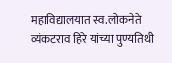महाविद्यालयात स्व.लोकनेते व्यंकटराव हिरे यांच्या पुण्यतिथी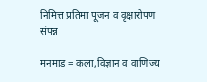निमित्त प्रतिमा पूजन व वृक्षारोपण संपन्न

मनमाड = कला,विज्ञान व वाणिज्य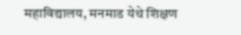महाविद्यालय, मनमाड येथे शिक्षण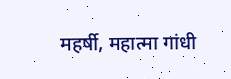महर्षी, महात्मा गांधी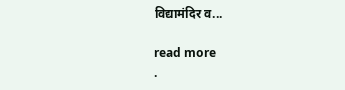विद्यामंदिर व...

read more
.